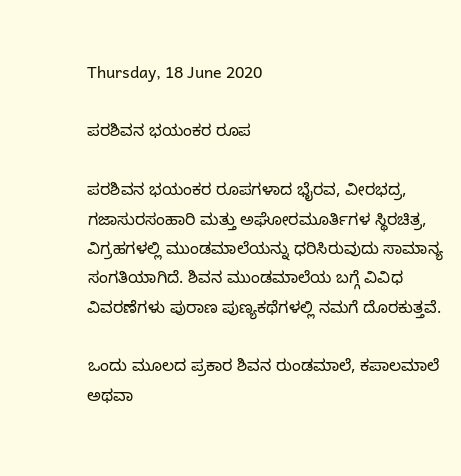Thursday, 18 June 2020

ಪರಶಿವನ ಭಯಂಕರ ರೂಪ

ಪರಶಿವನ ಭಯಂಕರ ರೂಪಗಳಾದ ಭೈರವ, ವೀರಭದ್ರ, ಗಜಾಸುರಸಂಹಾರಿ ಮತ್ತು ಅಘೋರಮೂರ್ತಿಗಳ ಸ್ಥಿರಚಿತ್ರ, ವಿಗ್ರಹಗಳಲ್ಲಿ ಮುಂಡಮಾಲೆಯನ್ನು ಧರಿಸಿರುವುದು ಸಾಮಾನ್ಯ ಸಂಗತಿಯಾಗಿದೆ. ಶಿವನ ಮುಂಡಮಾಲೆಯ ಬಗ್ಗೆ ವಿವಿಧ ವಿವರಣೆಗಳು ಪುರಾಣ ಪುಣ್ಯಕಥೆಗಳಲ್ಲಿ ನಮಗೆ ದೊರಕುತ್ತವೆ.

ಒಂದು ಮೂಲದ ಪ್ರಕಾರ ಶಿವನ ರುಂಡಮಾಲೆ, ಕಪಾಲಮಾಲೆ ಅಥವಾ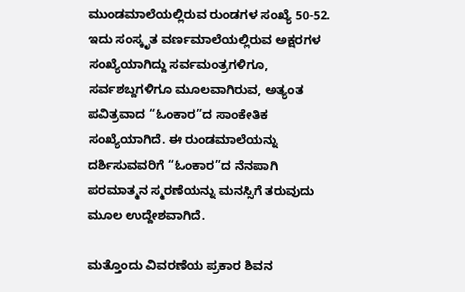ಮುಂಡಮಾಲೆಯಲ್ಲಿರುವ ರುಂಡಗಳ ಸಂಖ್ಯೆ 50-52. ಇದು ಸಂಸ್ಕೃತ ವರ್ಣಮಾಲೆಯಲ್ಲಿರುವ ಅಕ್ಷರಗಳ ಸಂಖ್ಯೆಯಾಗಿದ್ದು ಸರ್ವಮಂತ್ರಗಳಿಗೂ, ಸರ್ವಶಬ್ದಗಳಿಗೂ ಮೂಲವಾಗಿರುವ, ಅತ್ಯಂತ ಪವಿತ್ರವಾದ “ಓಂಕಾರ”ದ ಸಾಂಕೇತಿಕ ಸಂಖ್ಯೆಯಾಗಿದೆ. ಈ ರುಂಡಮಾಲೆಯನ್ನು ದರ್ಶಿಸುವವರಿಗೆ “ಓಂಕಾರ”ದ ನೆನಪಾಗಿ ಪರಮಾತ್ಮನ ಸ್ಮರಣೆಯನ್ನು ಮನಸ್ಸಿಗೆ ತರುವುದು ಮೂಲ ಉದ್ದೇಶವಾಗಿದೆ.

ಮತ್ತೊಂದು ವಿವರಣೆಯ ಪ್ರಕಾರ ಶಿವನ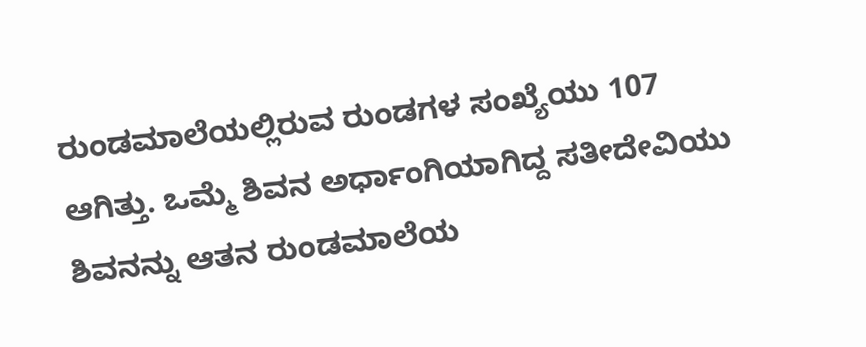ರುಂಡಮಾಲೆಯಲ್ಲಿರುವ ರುಂಡಗಳ ಸಂಖ್ಯೆಯು 107 ಆಗಿತ್ತು. ಒಮ್ಮೆ ಶಿವನ ಅರ್ಧಾಂಗಿಯಾಗಿದ್ದ ಸತೀದೇವಿಯು ಶಿವನನ್ನು ಆತನ ರುಂಡಮಾಲೆಯ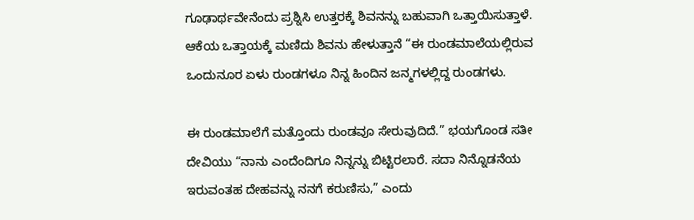ಗೂಢಾರ್ಥವೇನೆಂದು ಪ್ರಶ್ನಿಸಿ ಉತ್ತರಕ್ಕೆ ಶಿವನನ್ನು ಬಹುವಾಗಿ ಒತ್ತಾಯಿಸುತ್ತಾಳೆ. ಆಕೆಯ ಒತ್ತಾಯಕ್ಕೆ ಮಣಿದು ಶಿವನು ಹೇಳುತ್ತಾನೆ “ಈ ರುಂಡಮಾಲೆಯಲ್ಲಿರುವ ಒಂದುನೂರ ಏಳು ರುಂಡಗಳೂ ನಿನ್ನ ಹಿಂದಿನ ಜನ್ಮಗಳಲ್ಲಿದ್ದ ರುಂಡಗಳು.

ಈ ರುಂಡಮಾಲೆಗೆ ಮತ್ತೊಂದು ರುಂಡವೂ ಸೇರುವುದಿದೆ.” ಭಯಗೊಂಡ ಸತೀ ದೇವಿಯು “ನಾನು ಎಂದೆಂದಿಗೂ ನಿನ್ನನ್ನು ಬಿಟ್ಟಿರಲಾರೆ. ಸದಾ ನಿನ್ನೊಡನೆಯ ಇರುವಂತಹ ದೇಹವನ್ನು ನನಗೆ ಕರುಣಿಸು,” ಎಂದು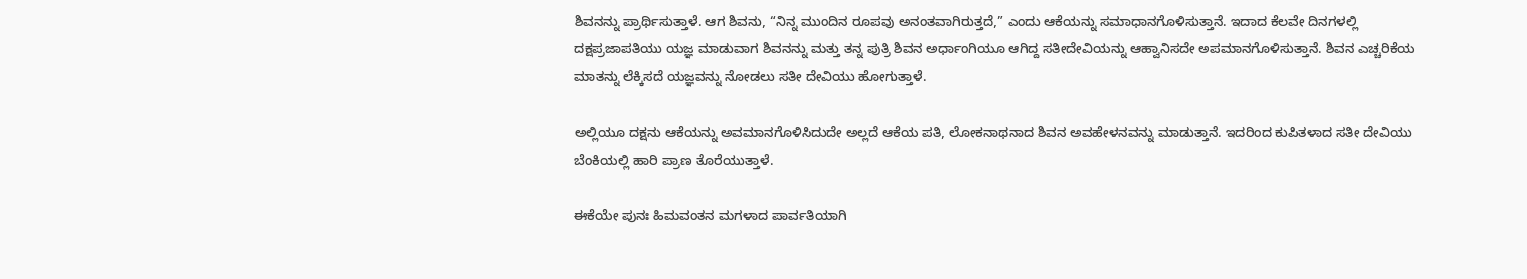ಶಿವನನ್ನು ಪ್ರಾರ್ಥಿಸುತ್ತಾಳೆ. ಆಗ ಶಿವನು, “ನಿನ್ನ ಮುಂದಿನ ರೂಪವು ಅನಂತವಾಗಿರುತ್ತದೆ,” ಎಂದು ಆಕೆಯನ್ನು ಸಮಾಧಾನಗೊಳಿಸುತ್ತಾನೆ. ಇದಾದ ಕೆಲವೇ ದಿನಗಳಲ್ಲಿ ದಕ್ಷಪ್ರಜಾಪತಿಯು ಯಜ್ಞ ಮಾಡುವಾಗ ಶಿವನನ್ನು ಮತ್ತು ತನ್ನ ಪುತ್ರಿ ಶಿವನ ಅರ್ಧಾಂಗಿಯೂ ಆಗಿದ್ದ ಸತೀದೇವಿಯನ್ನು ಆಹ್ವಾನಿಸದೇ ಅಪಮಾನಗೊಳಿಸುತ್ತಾನೆ. ಶಿವನ ಎಚ್ಚರಿಕೆಯ ಮಾತನ್ನು ಲೆಕ್ಕಿಸದೆ ಯಜ್ಞವನ್ನು ನೋಡಲು ಸತೀ ದೇವಿಯು ಹೋಗುತ್ತಾಳೆ.

ಅಲ್ಲಿಯೂ ದಕ್ಷನು ಆಕೆಯನ್ನು ಅವಮಾನಗೊಳಿಸಿದುದೇ ಅಲ್ಲದೆ ಆಕೆಯ ಪತಿ, ಲೋಕನಾಥನಾದ ಶಿವನ ಅವಹೇಳನವನ್ನು ಮಾಡುತ್ತಾನೆ. ಇದರಿಂದ ಕುಪಿತಳಾದ ಸತೀ ದೇವಿಯು ಬೆಂಕಿಯಲ್ಲಿ ಹಾರಿ ಪ್ರಾಣ ತೊರೆಯುತ್ತಾಳೆ.

ಈಕೆಯೇ ಪುನಃ ಹಿಮವಂತನ ಮಗಳಾದ ಪಾರ್ವತಿಯಾಗಿ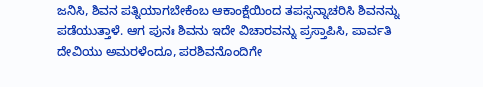ಜನಿಸಿ, ಶಿವನ ಪತ್ನಿಯಾಗಬೇಕೆಂಬ ಆಕಾಂಕ್ಷೆಯಿಂದ ತಪಸ್ಸನ್ನಾಚರಿಸಿ ಶಿವನನ್ನು ಪಡೆಯುತ್ತಾಳೆ. ಆಗ ಪುನಃ ಶಿವನು ಇದೇ ವಿಚಾರವನ್ನು ಪ್ರಸ್ತಾಪಿಸಿ, ಪಾರ್ವತಿ ದೇವಿಯು ಅಮರಳೆಂದೂ, ಪರಶಿವನೊಂದಿಗೇ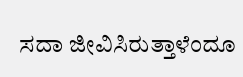ಸದಾ ಜೀವಿಸಿರುತ್ತಾಳೆಂದೂ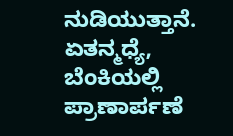ನುಡಿಯುತ್ತಾನೆ. ಏತನ್ಮಧ್ಯೆ, ಬೆಂಕಿಯಲ್ಲಿ ಪ್ರಾಣಾರ್ಪಣೆ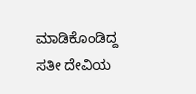ಮಾಡಿಕೊಂಡಿದ್ದ ಸತೀ ದೇವಿಯ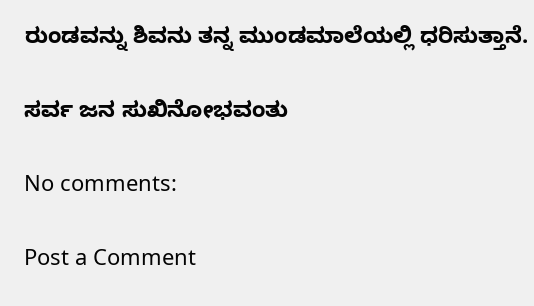ರುಂಡವನ್ನು ಶಿವನು ತನ್ನ ಮುಂಡಮಾಲೆಯಲ್ಲಿ ಧರಿಸುತ್ತಾನೆ.

ಸರ್ವ ಜನ ಸುಖಿನೋಭವಂತು

No comments:

Post a Comment